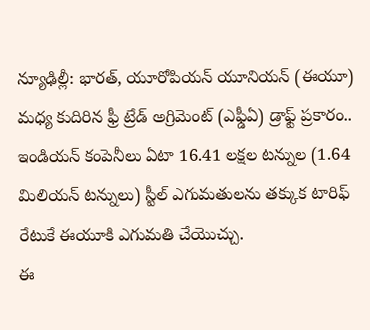న్యూఢిల్లీ: భారత్, యూరోపియన్ యూనియన్ (ఈయూ) మధ్య కుదిరిన ఫ్రీ ట్రేడ్ అగ్రిమెంట్ (ఎఫ్డీఏ) డ్రాఫ్ట్ ప్రకారం.. ఇండియన్ కంపెనీలు ఏటా 16.41 లక్షల టన్నుల (1.64 మిలియన్ టన్నులు) స్టీల్ ఎగుమతులను తక్కుక టారిఫ్ రేటుకే ఈయూకి ఎగుమతి చేయొచ్చు.
ఈ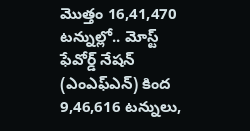మొత్తం 16,41,470 టన్నుల్లో.. మోస్ట్ ఫేవోర్డ్ నేషన్ (ఎంఎఫ్ఎన్) కింద 9,46,616 టన్నులు,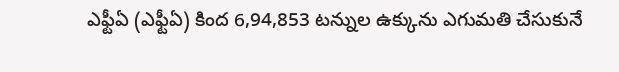ఎఫ్టీఏ (ఎఫ్టీఏ) కింద 6,94,853 టన్నుల ఉక్కును ఎగుమతి చేసుకునే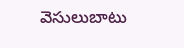వెసులుబాటు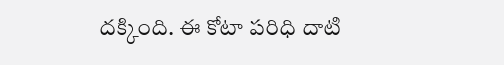దక్కింది. ఈ కోటా పరిధి దాటి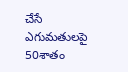చేసే ఎగుమతులపై 50శాతం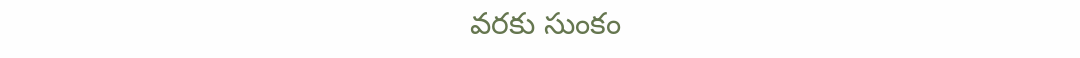వరకు సుంకం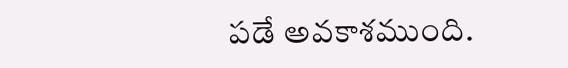పడే అవకాశముంది.